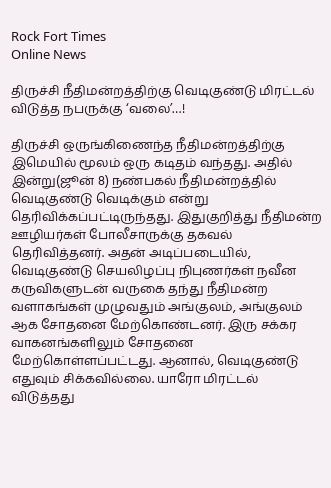Rock Fort Times
Online News

திருச்சி நீதிமன்றத்திற்கு வெடிகுண்டு மிரட்டல் விடுத்த நபருக்கு ‘வலை’…!

திருச்சி ஒருங்கிணைந்த நீதிமன்றத்திற்கு இமெயில் மூலம் ஒரு கடிதம் வந்தது. அதில் இன்று(ஜூன் 8) நண்பகல் நீதிமன்றத்தில் வெடிகுண்டு வெடிக்கும் என்று தெரிவிக்கப்பட்டிருந்தது. இதுகுறித்து நீதிமன்ற ஊழியர்கள் போலீசாருக்கு தகவல் தெரிவித்தனர். அதன் அடிப்படையில், வெடிகுண்டு செயலிழப்பு நிபுணர்கள் நவீன கருவிகளுடன் வருகை தந்து நீதிமன்ற வளாகங்கள் முழுவதும் அங்குலம், அங்குலம் ஆக சோதனை மேற்கொண்டனர். இரு சக்கர வாகனங்களிலும் சோதனை மேற்கொள்ளப்பட்டது. ஆனால், வெடிகுண்டு எதுவும் சிக்கவில்லை. யாரோ மிரட்டல் விடுத்தது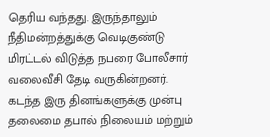தெரிய வந்தது. இருந்தாலும் நீதிமன்றத்துக்கு வெடிகுண்டு மிரட்டல் விடுத்த நபரை போலீசார் வலைவீசி தேடி வருகின்றனர். கடந்த இரு தினங்களுக்கு முன்பு தலைமை தபால் நிலையம் மற்றும்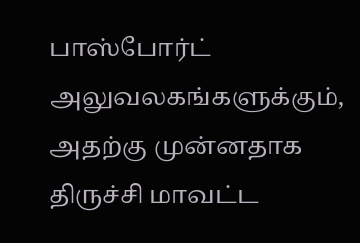பாஸ்போர்ட் அலுவலகங்களுக்கும், அதற்கு முன்னதாக திருச்சி மாவட்ட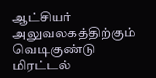ஆட்சியர் அலுவலகத்திற்கும் வெடிகுண்டு மிரட்டல்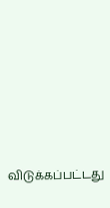விடுக்கப்பட்டது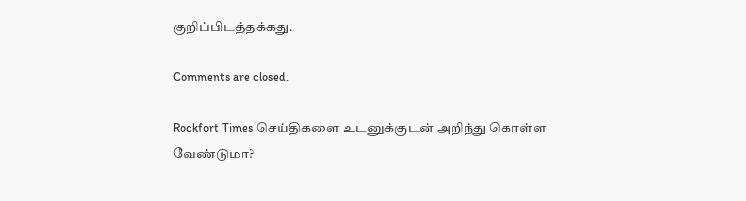குறிப்பிடத்தக்கது.

Comments are closed.

Rockfort Times செய்திகளை உடனுக்குடன் அறிந்து கொள்ள வேண்டுமா?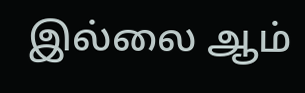இல்லை ஆம்